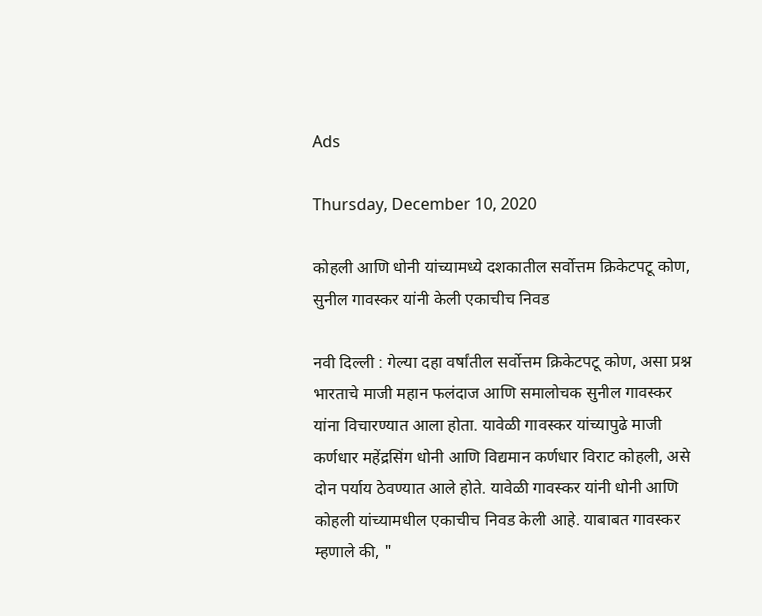Ads

Thursday, December 10, 2020

कोहली आणि धोनी यांच्यामध्ये दशकातील सर्वोत्तम क्रिकेटपटू कोण, सुनील गावस्कर यांनी केली एकाचीच निवड

नवी दिल्ली : गेल्या दहा वर्षांतील सर्वोत्तम क्रिकेटपटू कोण, असा प्रश्न भारताचे माजी महान फलंदाज आणि समालोचक सुनील गावस्कर यांना विचारण्यात आला होता. यावेळी गावस्कर यांच्यापुढे माजी कर्णधार महेंद्रसिंग धोनी आणि विद्यमान कर्णधार विराट कोहली, असे दोन पर्याय ठेवण्यात आले होते. यावेळी गावस्कर यांनी धोनी आणि कोहली यांच्यामधील एकाचीच निवड केली आहे. याबाबत गावस्कर म्हणाले की, "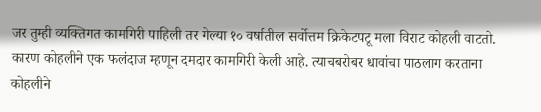जर तुम्ही व्यक्तिगत कामगिरी पाहिली तर गेल्या १० वर्षातील सर्वोत्तम क्रिकेटपटू मला विराट कोहली वाटतो. कारण कोहलीने एक फलंदाज म्हणून दमदार कामगिरी केली आहे. त्याचबरोबर धावांचा पाठलाग करताना कोहलीने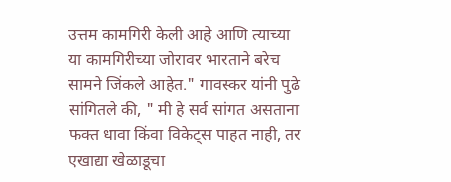उत्तम कामगिरी केली आहे आणि त्याच्या या कामगिरीच्या जोरावर भारताने बरेच सामने जिंकले आहेत." गावस्कर यांनी पुढे सांगितले की, " मी हे सर्व सांगत असताना फक्त धावा किंवा विकेट्स पाहत नाही, तर एखाद्या खेळाडूचा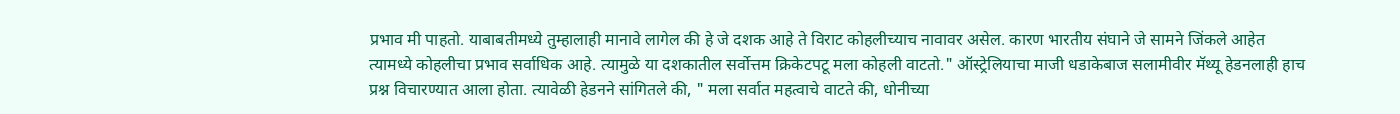प्रभाव मी पाहतो. याबाबतीमध्ये तुम्हालाही मानावे लागेल की हे जे दशक आहे ते विराट कोहलीच्याच नावावर असेल. कारण भारतीय संघाने जे सामने जिंकले आहेत त्यामध्ये कोहलीचा प्रभाव सर्वाधिक आहे. त्यामुळे या दशकातील सर्वोत्तम क्रिकेटपटू मला कोहली वाटतो." ऑस्ट्रेलियाचा माजी धडाकेबाज सलामीवीर मॅथ्यू हेडनलाही हाच प्रश्न विचारण्यात आला होता. त्यावेळी हेडनने सांगितले की, " मला सर्वात महत्वाचे वाटते की, धोनीच्या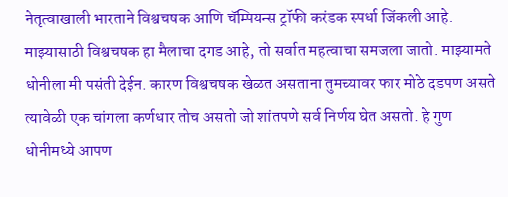नेतृत्वाखाली भारताने विश्वचषक आणि चॅम्पियन्स ट्रॉफी करंडक स्पर्धा जिंकली आहे. माझ्यासाठी विश्वचषक हा मैलाचा दगड आहे, तो सर्वात महत्वाचा समजला जातो. माझ्यामते धोनीला मी पसंती देईन. कारण विश्वचषक खेळत असताना तुमच्यावर फार मोठे दडपण असते त्यावेळी एक चांगला कर्णधार तोच असतो जो शांतपणे सर्व निर्णय घेत असतो. हे गुण धोनीमध्ये आपण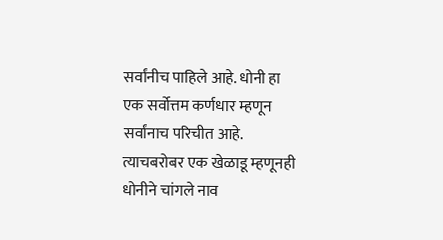सर्वांनीच पाहिले आहे. धोनी हा एक सर्वोत्तम कर्णधार म्हणून सर्वांनाच परिचीत आहे. त्याचबरोबर एक खेळाडू म्हणूनही धोनीने चांगले नाव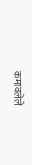कमावलेले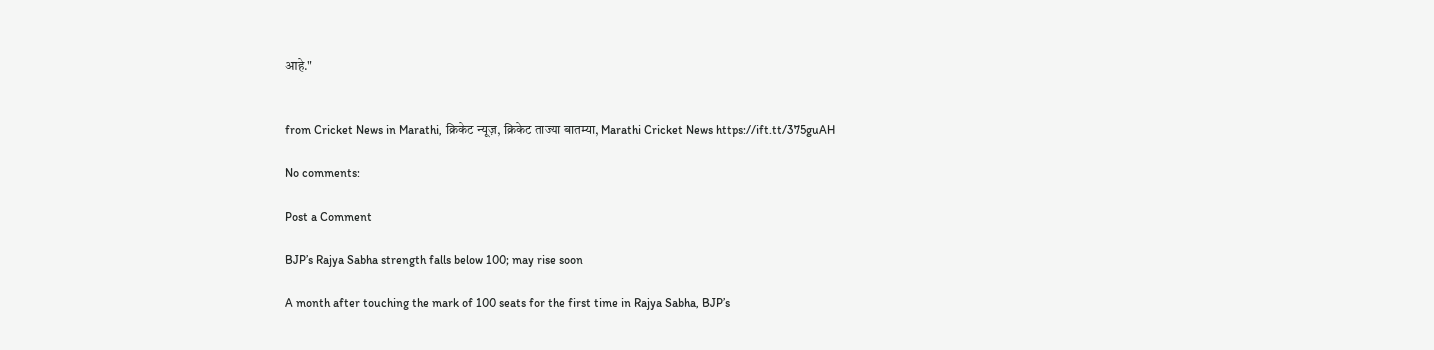आहे."


from Cricket News in Marathi, क्रिकेट न्यूज़, क्रिकेट ताज्या बातम्या, Marathi Cricket News https://ift.tt/375guAH

No comments:

Post a Comment

BJP’s Rajya Sabha strength falls below 100; may rise soon

A month after touching the mark of 100 seats for the first time in Rajya Sabha, BJP’s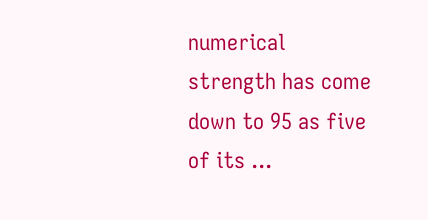numerical strength has come down to 95 as five of its ...